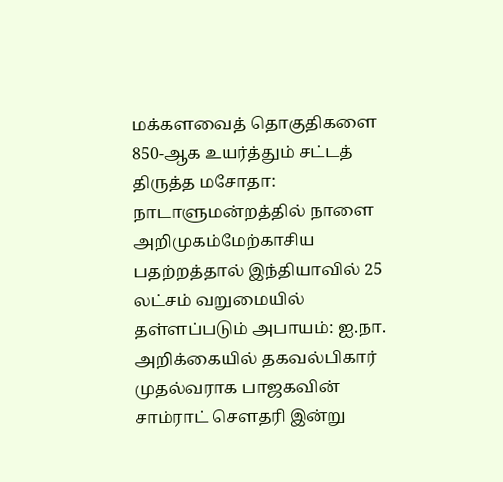மக்களவைத் தொகுதிகளை 850-ஆக உயர்த்தும் சட்டத் திருத்த மசோதா: நாடாளுமன்றத்தில் நாளை அறிமுகம்மேற்காசிய பதற்றத்தால் இந்தியாவில் 25 லட்சம் வறுமையில் தள்ளப்படும் அபாயம்: ஐ.நா. அறிக்கையில் தகவல்பிகார் முதல்வராக பாஜகவின் சாம்ராட் செளதரி இன்று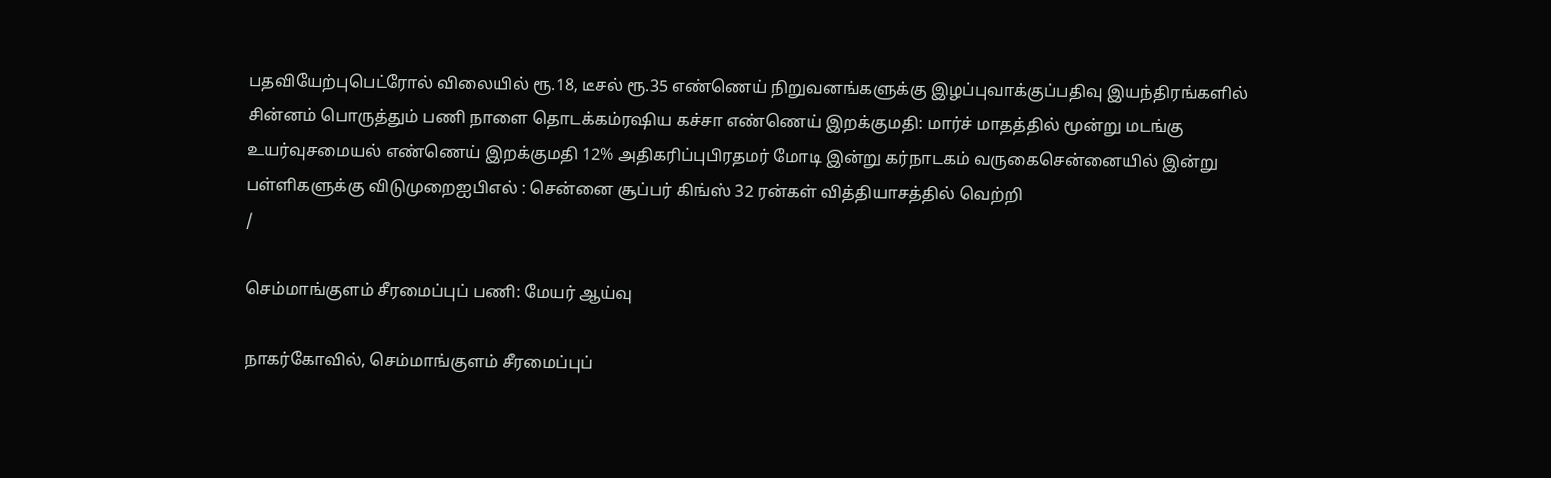பதவியேற்புபெட்ரோல் விலையில் ரூ.18, டீசல் ரூ.35 எண்ணெய் நிறுவனங்களுக்கு இழப்புவாக்குப்பதிவு இயந்திரங்களில் சின்னம் பொருத்தும் பணி நாளை தொடக்கம்ரஷிய கச்சா எண்ணெய் இறக்குமதி: மார்ச் மாதத்தில் மூன்று மடங்கு உயர்வுசமையல் எண்ணெய் இறக்குமதி 12% அதிகரிப்புபிரதமர் மோடி இன்று கர்நாடகம் வருகைசென்னையில் இன்று பள்ளிகளுக்கு விடுமுறைஐபிஎல் : சென்னை சூப்பர் கிங்ஸ் 32 ரன்கள் வித்தியாசத்தில் வெற்றி
/

செம்மாங்குளம் சீரமைப்புப் பணி: மேயர் ஆய்வு

நாகர்கோவில், செம்மாங்குளம் சீரமைப்புப்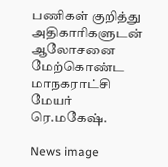பணிகள் குறித்து அதிகாரிகளுடன் ஆலோசனை மேற்கொண்ட மாநகராட்சி மேயர் ரெ.மகேஷ்.

News image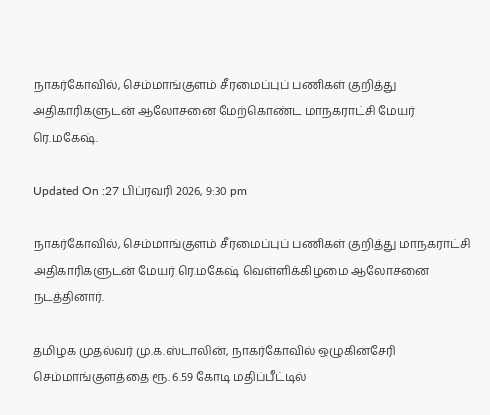நாகர்கோவில், செம்மாங்குளம் சீரமைப்புப் பணிகள் குறித்து அதிகாரிகளுடன் ஆலோசனை மேற்கொண்ட மாநகராட்சி மேயர் ரெ.மகேஷ்.

Updated On :27 பிப்ரவரி 2026, 9:30 pm

நாகர்கோவில், செம்மாங்குளம் சீரமைப்புப் பணிகள் குறித்து மாநகராட்சி அதிகாரிகளுடன் மேயர் ரெ.மகேஷ் வெள்ளிக்கிழமை ஆலோசனை நடத்தினார்.

தமிழக முதல்வர் மு.க.ஸ்டாலின், நாகர்கோவில் ஒழுகினசேரி செம்மாங்குளத்தை ரூ. 6.59 கோடி மதிப்பீட்டில்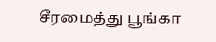சீரமைத்து பூங்கா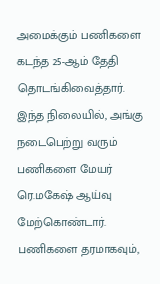அமைக்கும் பணிகளை கடந்த 25-ஆம் தேதி தொடங்கிவைத்தார். இந்த நிலையில், அங்கு நடைபெற்று வரும் பணிகளை மேயர் ரெ.மகேஷ் ஆய்வு மேற்கொண்டார். பணிகளை தரமாகவும்,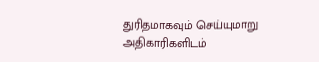துரிதமாகவும் செய்யுமாறு அதிகாரிகளிடம்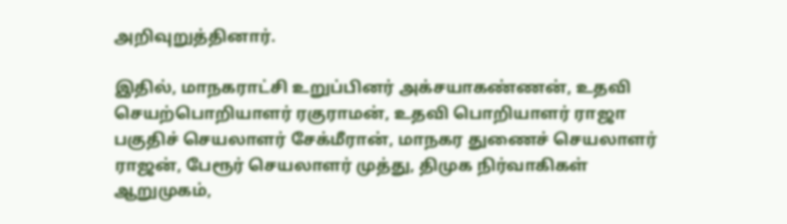அறிவுறுத்தினார்.

இதில், மாநகராட்சி உறுப்பினர் அக்சயாகண்ணன், உதவி செயற்பொறியாளர் ரகுராமன், உதவி பொறியாளர் ராஜா பகுதிச் செயலாளர் சேக்மீரான், மாநகர துணைச் செயலாளர் ராஜன், பேரூர் செயலாளர் முத்து, திமுக நிர்வாகிகள் ஆறுமுகம்,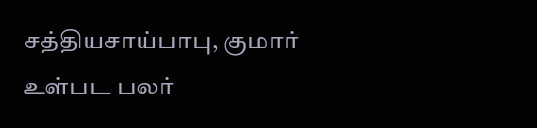சத்தியசாய்பாபு, குமார் உள்பட பலர்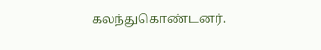கலந்துகொண்டனர்.